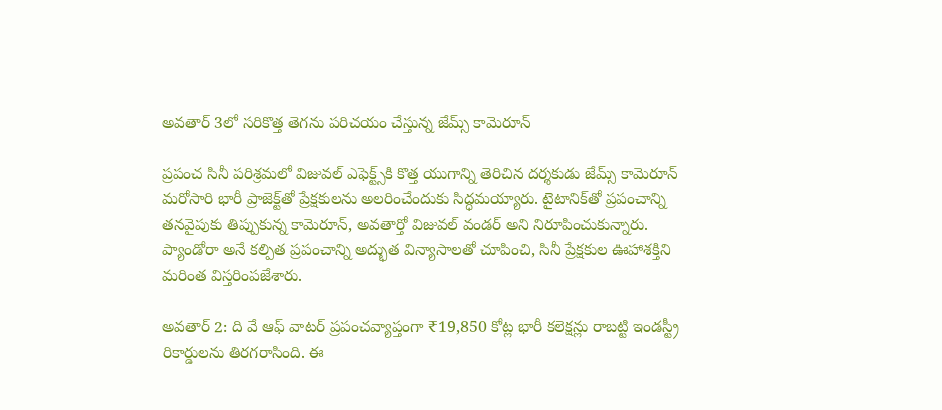అవతార్‌ 3లో సరికొత్త తెగను పరిచయం చేస్తున్న జేమ్స్‌ కామెరూన్‌

ప్రపంచ సినీ పరిశ్రమలో విజువల్‌ ఎఫెక్ట్స్‌కి కొత్త యుగాన్ని తెరిచిన దర్శకుడు జేమ్స్‌ కామెరూన్‌ మరోసారి భారీ ప్రాజెక్ట్‌తో ప్రేక్షకులను అలరించేందుకు సిద్ధమయ్యారు. టైటానిక్‌తో ప్రపంచాన్ని తనవైపుకు తిప్పుకున్న కామెరూన్‌, అవతార్తో విజువల్‌ వండర్‌ అని నిరూపించుకున్నారు. ప్యాండోరా అనే కల్పిత ప్రపంచాన్ని అద్భుత విన్యాసాలతో చూపించి, సినీ ప్రేక్షకుల ఊహాశక్తిని మరింత విస్తరింపజేశారు.

అవతార్ 2: ది వే ఆఫ్ వాటర్ ప్రపంచవ్యాప్తంగా ₹19,850 కోట్ల భారీ కలెక్షన్లు రాబట్టి ఇండస్ట్రీ రికార్డులను తిరగరాసింది. ఈ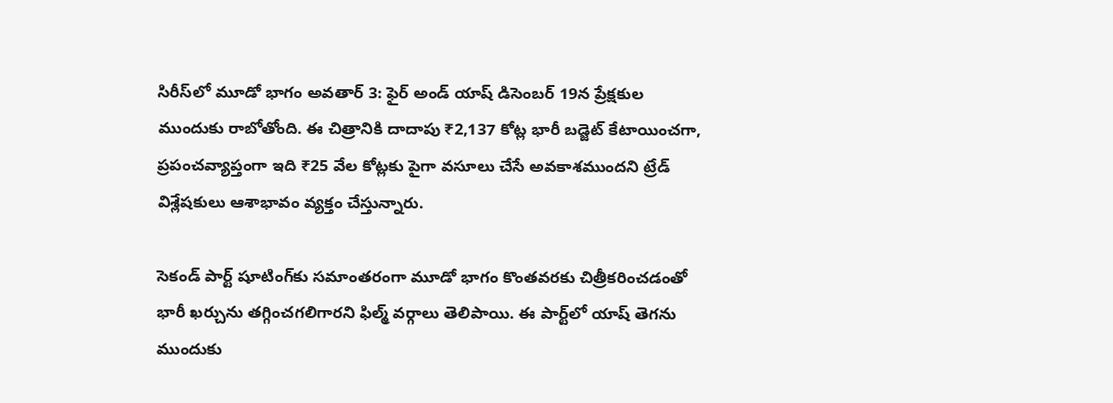సిరీస్‌లో మూడో భాగం అవతార్ 3: ఫైర్ అండ్ యాష్ డిసెంబర్‌ 19న ప్రేక్షకుల ముందుకు రాబోతోంది. ఈ చిత్రానికి దాదాపు ₹2,137 కోట్ల భారీ బడ్జెట్‌ కేటాయించగా, ప్రపంచవ్యాప్తంగా ఇది ₹25 వేల కోట్లకు పైగా వసూలు చేసే అవకాశముందని ట్రేడ్‌ విశ్లేషకులు ఆశాభావం వ్యక్తం చేస్తున్నారు.

సెకండ్‌ పార్ట్‌ షూటింగ్‌కు సమాంతరంగా మూడో భాగం కొంతవరకు చిత్రీకరించడంతో భారీ ఖర్చును తగ్గించగలిగారని ఫిల్మ్‌ వర్గాలు తెలిపాయి. ఈ పార్ట్‌లో యాష్‌ తెగను ముందుకు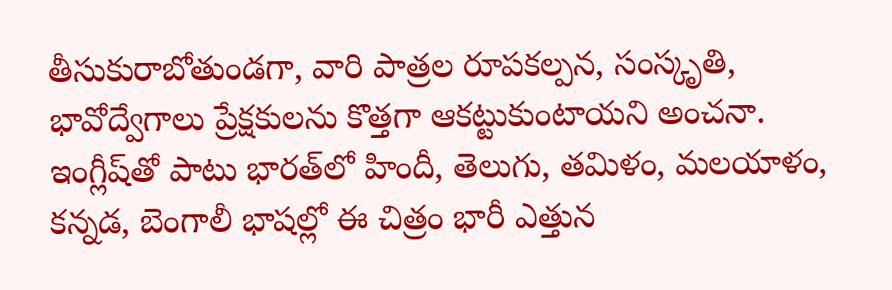తీసుకురాబోతుండగా, వారి పాత్రల రూపకల్పన, సంస్కృతి, భావోద్వేగాలు ప్రేక్షకులను కొత్తగా ఆకట్టుకుంటాయని అంచనా. ఇంగ్లీష్‌తో పాటు భారత్‌లో హిందీ, తెలుగు, తమిళం, మలయాళం, కన్నడ, బెంగాలీ భాషల్లో ఈ చిత్రం భారీ ఎత్తున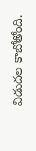విడుదల కాబోతోంది.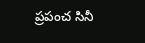ప్రపంచ సినీ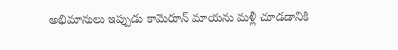అభిమానులు ఇప్పుడు కామెరూన్‌ మాయను మళ్లీ చూడడానికి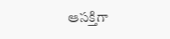ఆసక్తిగా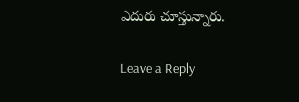ఎదురు చూస్తున్నారు.

Leave a Reply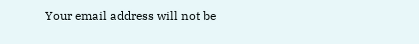Your email address will not be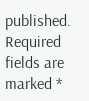published. Required fields are marked *